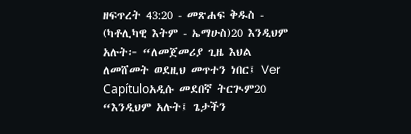ዘፍጥረት 43:20 - መጽሐፍ ቅዱስ - (ካቶሊካዊ እትም - ኤማሁስ)20 እንዲህም አሉት፦ “ለመጀመሪያ ጊዜ እህል ለመሸመት ወደዚህ መጥተን ነበር፤ Ver Capítuloአዲሱ መደበኛ ትርጒም20 “እንዲህም አሉት፤ ጌታችን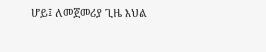ሆይ፤ ለመጀመሪያ ጊዜ እህል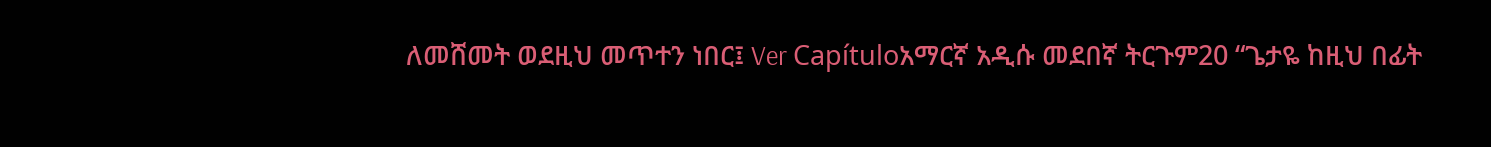ለመሸመት ወደዚህ መጥተን ነበር፤ Ver Capítuloአማርኛ አዲሱ መደበኛ ትርጉም20 “ጌታዬ ከዚህ በፊት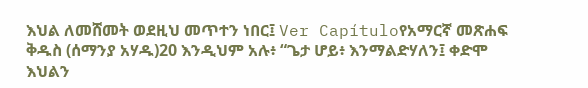እህል ለመሸመት ወደዚህ መጥተን ነበር፤ Ver Capítuloየአማርኛ መጽሐፍ ቅዱስ (ሰማንያ አሃዱ)20 እንዲህም አሉ፥ “ጌታ ሆይ፥ እንማልድሃለን፤ ቀድሞ እህልን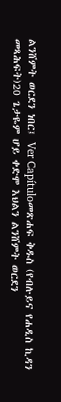ልንሸምት ወርደን ነበር፤ Ver Capítuloመጽሐፍ ቅዱስ (የብሉይና የሐዲስ ኪዳን መጻሕፍት)20 ጌታዬም ሆይ ቀድሞ እህልን ልንሸምት ወርደን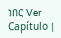ነበር Ver Capítulo |